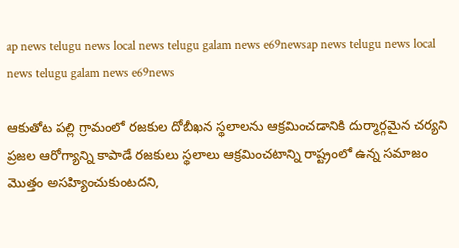ap news telugu news local news telugu galam news e69newsap news telugu news local news telugu galam news e69news

ఆకుతోట పల్లి గ్రామంలో రజకుల దోబీఖన స్థలాలను ఆక్రమించడానికి దుర్మార్గమైన చర్యని ప్రజల ఆరోగ్యాన్ని కాపాడే రజకులు స్థలాలు ఆక్రమించటాన్ని రాష్ట్రంలో ఉన్న సమాజం మొత్తం అసహ్యించుకుంటదని,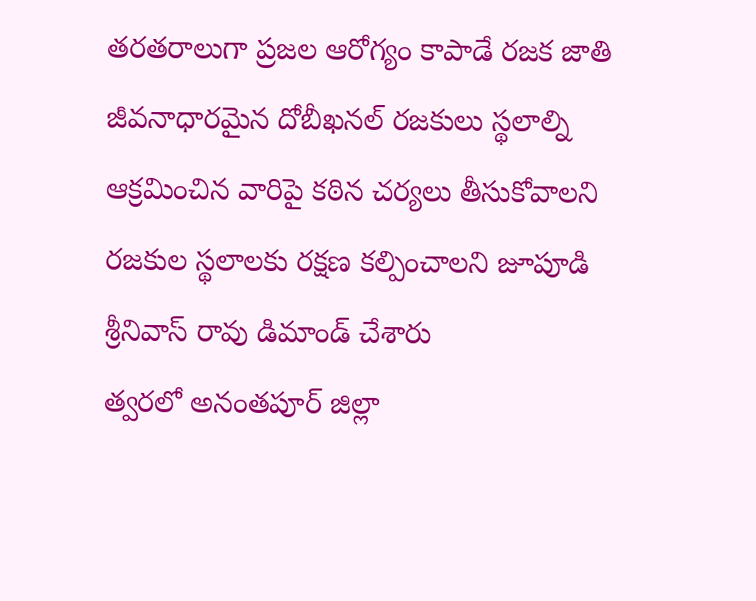తరతరాలుగా ప్రజల ఆరోగ్యం కాపాడే రజక జాతి జీవనాధారమైన దోబీఖనల్ రజకులు స్థలాల్ని ఆక్రమించిన వారిపై కఠిన చర్యలు తీసుకోవాలని రజకుల స్థలాలకు రక్షణ కల్పించాలని జూపూడి శ్రీనివాస్ రావు డిమాండ్ చేశారు
త్వరలో అనంతపూర్ జిల్లా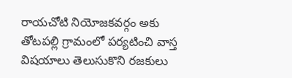రాయచోటి నియోజకవర్గం అకు తోటపల్లి గ్రామంలో పర్యటించి వాస్త విషయాలు తెలుసుకొని రజకులు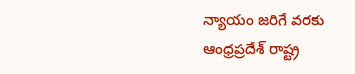న్యాయం జరిగే వరకు ఆంధ్రప్రదేశ్ రాష్ట్ర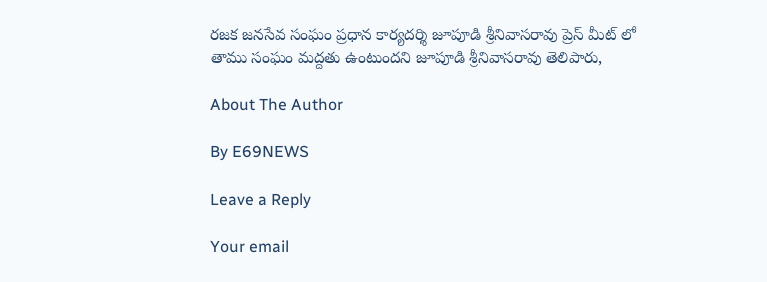రజక జనసేవ సంఘం ప్రధాన కార్యదర్శి జూపూడి శ్రీనివాసరావు ప్రెస్ మీట్ లో తాము సంఘం మద్దతు ఉంటుందని జూపూడి శ్రీనివాసరావు తెలిపారు,

About The Author

By E69NEWS

Leave a Reply

Your email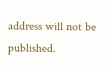address will not be published.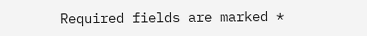Required fields are marked *